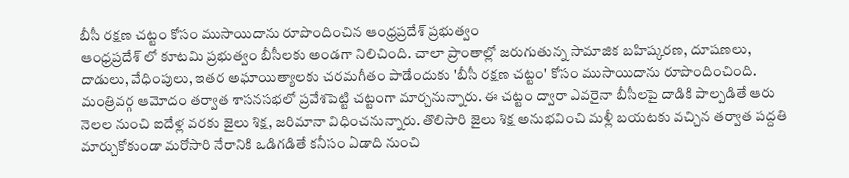బీసీ రక్షణ చట్టం కోసం ముసాయిదాను రూపొందించిన ఆంధ్రప్రదేశ్ ప్రభుత్వం
ఆంధ్రప్రదేశ్ లో కూటమి ప్రభుత్వం బీసీలకు అండగా నిలిచింది. చాలా ప్రాంతాల్లో జరుగుతున్న సామాజిక బహిష్కరణ, దూషణలు, దాడులు, వేధింపులు, ఇతర అఘాయిత్యాలకు చరమగీతం పాడేందుకు 'బీసీ రక్షణ చట్టం' కోసం ముసాయిదాను రూపొందించింది. మంత్రివర్గ ఆమోదం తర్వాత శాసనసభలో ప్రవేశపెట్టి చట్టంగా మార్చనున్నారు. ఈ చట్టం ద్వారా ఎవరైనా బీసీలపై దాడికి పాల్పడితే ఆరు నెలల నుంచి ఐదేళ్ల వరకు జైలు శిక్ష, జరిమానా విధించనున్నారు. తొలిసారి జైలు శిక్ష అనుభవించి మళ్లీ బయటకు వచ్చిన తర్వాత పద్దతి మార్చుకోకుండా మరోసారి నేరానికి ఒడిగడితే కనీసం ఏడాది నుంచి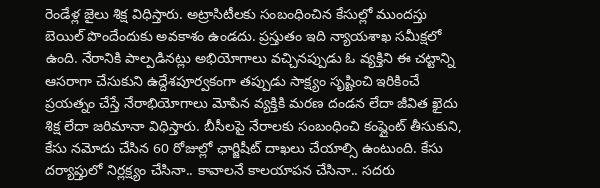రెండేళ్ల జైలు శిక్ష విధిస్తారు. అట్రాసిటీలకు సంబంధించిన కేసుల్లో ముందస్తు బెయిల్ పొందేందుకు అవకాశం ఉండదు. ప్రస్తుతం ఇది న్యాయశాఖ సమీక్షలో ఉంది. నేరానికి పాల్పడినట్లు అభియోగాలు వచ్చినప్పుడు ఓ వ్యక్తిని ఈ చట్టాన్ని ఆసరాగా చేసుకుని ఉద్దేశపూర్వకంగా తప్పుడు సాక్ష్యం సృష్టించి ఇరికించే ప్రయత్నం చేస్తే నేరాభియోగాలు మోపిన వ్యక్తికి మరణ దండన లేదా జీవిత ఖైదు శిక్ష లేదా జరిమానా విధిస్తారు. బీసీలపై నేరాలకు సంబంధించి కంప్లైంట్ తీసుకుని, కేసు నమోదు చేసిన 60 రోజుల్లో ఛార్జిషీట్ దాఖలు చేయాల్సి ఉంటుంది. కేసు దర్యాప్తులో నిర్లక్ష్యం చేసినా.. కావాలనే కాలయాపన చేసినా.. సదరు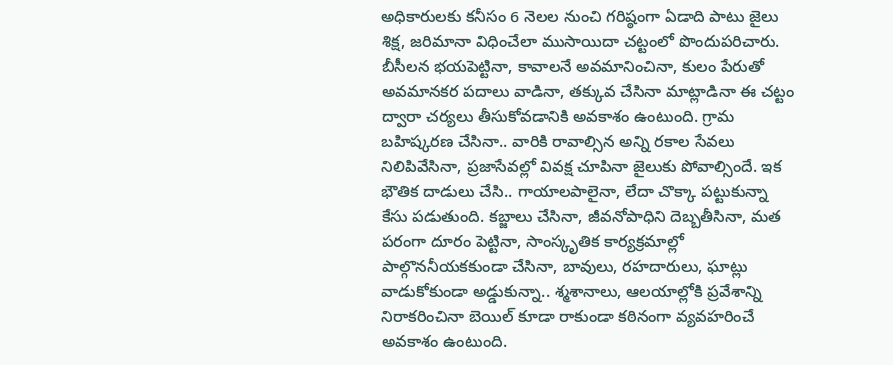అధికారులకు కనీసం 6 నెలల నుంచి గరిష్ఠంగా ఏడాది పాటు జైలు శిక్ష, జరిమానా విధించేలా ముసాయిదా చట్టంలో పొందుపరిచారు. బీసీలన భయపెట్టినా, కావాలనే అవమానించినా, కులం పేరుతో అవమానకర పదాలు వాడినా, తక్కువ చేసినా మాట్లాడినా ఈ చట్టం ద్వారా చర్యలు తీసుకోవడానికి అవకాశం ఉంటుంది. గ్రామ బహిష్కరణ చేసినా.. వారికి రావాల్సిన అన్ని రకాల సేవలు నిలిపివేసినా, ప్రజాసేవల్లో వివక్ష చూపినా జైలుకు పోవాల్సిందే. ఇక భౌతిక దాడులు చేసి.. గాయాలపాలైనా, లేదా చొక్కా పట్టుకున్నా కేసు పడుతుంది. కబ్జాలు చేసినా, జీవనోపాధిని దెబ్బతీసినా, మత పరంగా దూరం పెట్టినా, సాంస్కృతిక కార్యక్రమాల్లో పాల్గొననీయకకుండా చేసినా, బావులు, రహదారులు, ఘాట్లు వాడుకోకుండా అడ్డుకున్నా.. శ్మశానాలు, ఆలయాల్లోకి ప్రవేశాన్ని నిరాకరించినా బెయిల్ కూడా రాకుండా కఠినంగా వ్యవహరించే అవకాశం ఉంటుంది.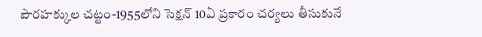పౌరహక్కుల చట్టం-1955లోని సెక్షన్ 10ఏ ప్రకారం చర్యలు తీసుకునే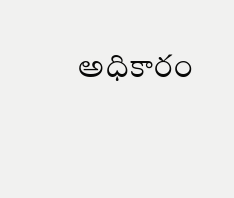అధికారం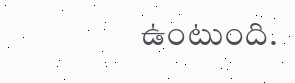ఉంటుంది.